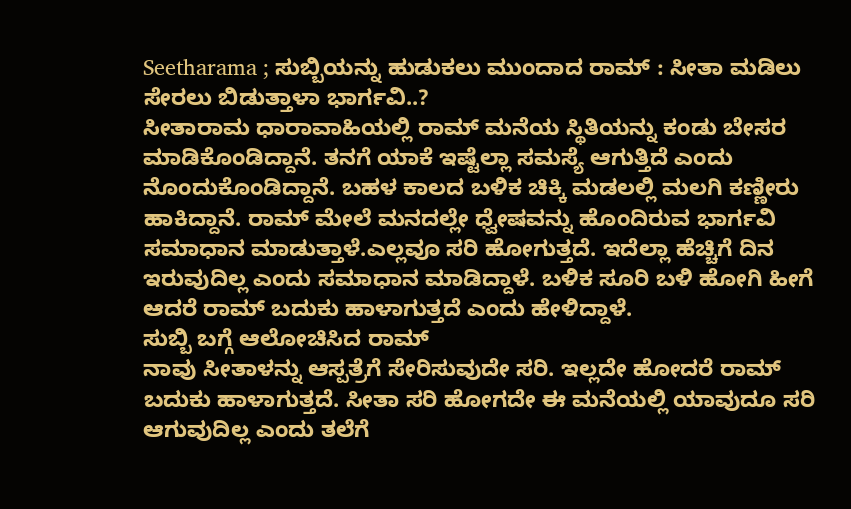Seetharama ; ಸುಬ್ಬಿಯನ್ನು ಹುಡುಕಲು ಮುಂದಾದ ರಾಮ್ : ಸೀತಾ ಮಡಿಲು ಸೇರಲು ಬಿಡುತ್ತಾಳಾ ಭಾರ್ಗವಿ..?
ಸೀತಾರಾಮ ಧಾರಾವಾಹಿಯಲ್ಲಿ ರಾಮ್ ಮನೆಯ ಸ್ಥಿತಿಯನ್ನು ಕಂಡು ಬೇಸರ ಮಾಡಿಕೊಂಡಿದ್ದಾನೆ. ತನಗೆ ಯಾಕೆ ಇಷ್ಟೆಲ್ಲಾ ಸಮಸ್ಯೆ ಆಗುತ್ತಿದೆ ಎಂದು ನೊಂದುಕೊಂಡಿದ್ದಾನೆ. ಬಹಳ ಕಾಲದ ಬಳಿಕ ಚಿಕ್ಕಿ ಮಡಲಲ್ಲಿ ಮಲಗಿ ಕಣ್ಣೀರು ಹಾಕಿದ್ದಾನೆ. ರಾಮ್ ಮೇಲೆ ಮನದಲ್ಲೇ ಧ್ವೇಷವನ್ನು ಹೊಂದಿರುವ ಭಾರ್ಗವಿ ಸಮಾಧಾನ ಮಾಡುತ್ತಾಳೆ.ಎಲ್ಲವೂ ಸರಿ ಹೋಗುತ್ತದೆ. ಇದೆಲ್ಲಾ ಹೆಚ್ಚಿಗೆ ದಿನ ಇರುವುದಿಲ್ಲ ಎಂದು ಸಮಾಧಾನ ಮಾಡಿದ್ದಾಳೆ. ಬಳಿಕ ಸೂರಿ ಬಳಿ ಹೋಗಿ ಹೀಗೆ ಆದರೆ ರಾಮ್ ಬದುಕು ಹಾಳಾಗುತ್ತದೆ ಎಂದು ಹೇಳಿದ್ದಾಳೆ.
ಸುಬ್ಬಿ ಬಗ್ಗೆ ಆಲೋಚಿಸಿದ ರಾಮ್
ನಾವು ಸೀತಾಳನ್ನು ಆಸ್ಪತ್ರೆಗೆ ಸೇರಿಸುವುದೇ ಸರಿ. ಇಲ್ಲದೇ ಹೋದರೆ ರಾಮ್ ಬದುಕು ಹಾಳಾಗುತ್ತದೆ. ಸೀತಾ ಸರಿ ಹೋಗದೇ ಈ ಮನೆಯಲ್ಲಿ ಯಾವುದೂ ಸರಿ ಆಗುವುದಿಲ್ಲ ಎಂದು ತಲೆಗೆ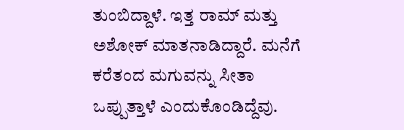ತುಂಬಿದ್ದಾಳೆ. ಇತ್ತ ರಾಮ್ ಮತ್ತು ಅಶೋಕ್ ಮಾತನಾಡಿದ್ದಾರೆ. ಮನೆಗೆ ಕರೆತಂದ ಮಗುವನ್ನು ಸೀತಾ ಒಪ್ಪುತ್ತಾಳೆ ಎಂದುಕೊಂಡಿದ್ದೆವು.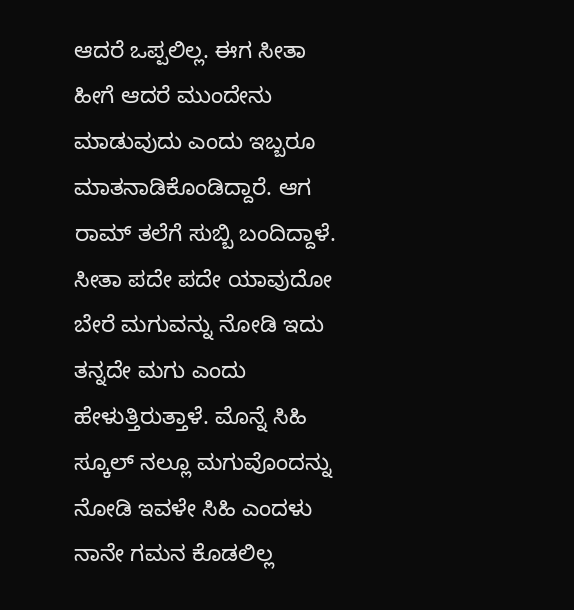ಆದರೆ ಒಪ್ಪಲಿಲ್ಲ. ಈಗ ಸೀತಾ ಹೀಗೆ ಆದರೆ ಮುಂದೇನು ಮಾಡುವುದು ಎಂದು ಇಬ್ಬರೂ ಮಾತನಾಡಿಕೊಂಡಿದ್ದಾರೆ. ಆಗ ರಾಮ್ ತಲೆಗೆ ಸುಬ್ಬಿ ಬಂದಿದ್ದಾಳೆ. ಸೀತಾ ಪದೇ ಪದೇ ಯಾವುದೋ ಬೇರೆ ಮಗುವನ್ನು ನೋಡಿ ಇದು ತನ್ನದೇ ಮಗು ಎಂದು ಹೇಳುತ್ತಿರುತ್ತಾಳೆ. ಮೊನ್ನೆ ಸಿಹಿ ಸ್ಕೂಲ್ ನಲ್ಲೂ ಮಗುವೊಂದನ್ನು ನೋಡಿ ಇವಳೇ ಸಿಹಿ ಎಂದಳು ನಾನೇ ಗಮನ ಕೊಡಲಿಲ್ಲ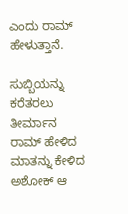ಎಂದು ರಾಮ್ ಹೇಳುತ್ತಾನೆ.

ಸುಬ್ಬಿಯನ್ನು ಕರೆತರಲು ತೀರ್ಮಾನ
ರಾಮ್ ಹೇಳಿದ ಮಾತನ್ನು ಕೇಳಿದ ಅಶೋಕ್ ಆ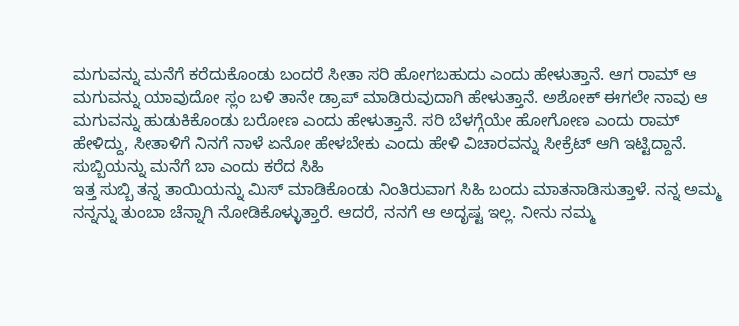ಮಗುವನ್ನು ಮನೆಗೆ ಕರೆದುಕೊಂಡು ಬಂದರೆ ಸೀತಾ ಸರಿ ಹೋಗಬಹುದು ಎಂದು ಹೇಳುತ್ತಾನೆ. ಆಗ ರಾಮ್ ಆ ಮಗುವನ್ನು ಯಾವುದೋ ಸ್ಲಂ ಬಳಿ ತಾನೇ ಡ್ರಾಪ್ ಮಾಡಿರುವುದಾಗಿ ಹೇಳುತ್ತಾನೆ. ಅಶೋಕ್ ಈಗಲೇ ನಾವು ಆ ಮಗುವನ್ನು ಹುಡುಕಿಕೊಂಡು ಬರೋಣ ಎಂದು ಹೇಳುತ್ತಾನೆ. ಸರಿ ಬೆಳಗ್ಗೆಯೇ ಹೋಗೋಣ ಎಂದು ರಾಮ್ ಹೇಳಿದ್ದು, ಸೀತಾಳಿಗೆ ನಿನಗೆ ನಾಳೆ ಏನೋ ಹೇಳಬೇಕು ಎಂದು ಹೇಳಿ ವಿಚಾರವನ್ನು ಸೀಕ್ರೆಟ್ ಆಗಿ ಇಟ್ಟಿದ್ದಾನೆ.
ಸುಬ್ಬಿಯನ್ನು ಮನೆಗೆ ಬಾ ಎಂದು ಕರೆದ ಸಿಹಿ
ಇತ್ತ ಸುಬ್ಬಿ ತನ್ನ ತಾಯಿಯನ್ನು ಮಿಸ್ ಮಾಡಿಕೊಂಡು ನಿಂತಿರುವಾಗ ಸಿಹಿ ಬಂದು ಮಾತನಾಡಿಸುತ್ತಾಳೆ. ನನ್ನ ಅಮ್ಮ ನನ್ನನ್ನು ತುಂಬಾ ಚೆನ್ನಾಗಿ ನೋಡಿಕೊಳ್ಳುತ್ತಾರೆ. ಆದರೆ, ನನಗೆ ಆ ಅದೃಷ್ಟ ಇಲ್ಲ. ನೀನು ನಮ್ಮ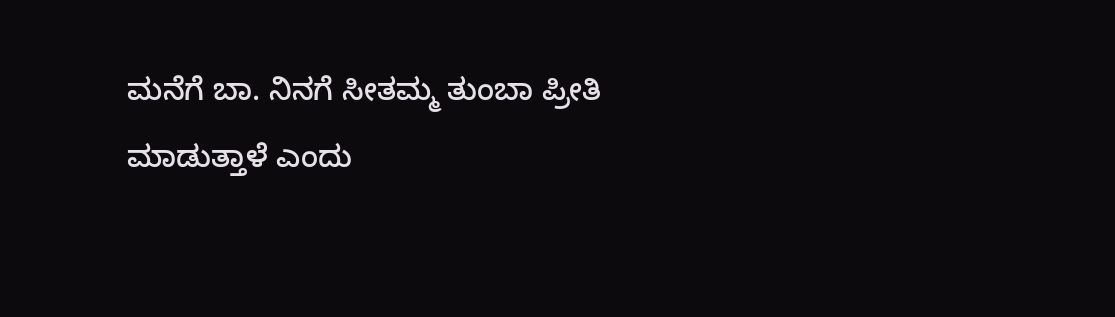ಮನೆಗೆ ಬಾ. ನಿನಗೆ ಸೀತಮ್ಮ ತುಂಬಾ ಪ್ರೀತಿ ಮಾಡುತ್ತಾಳೆ ಎಂದು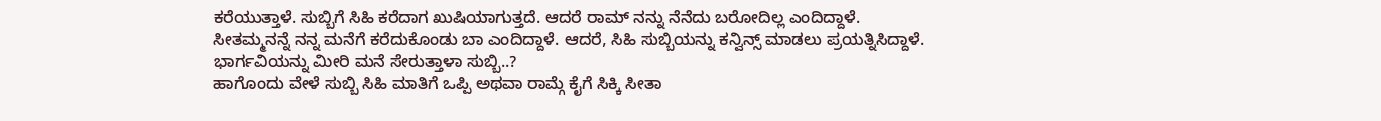ಕರೆಯುತ್ತಾಳೆ. ಸುಬ್ಬಿಗೆ ಸಿಹಿ ಕರೆದಾಗ ಖುಷಿಯಾಗುತ್ತದೆ. ಆದರೆ ರಾಮ್ ನನ್ನು ನೆನೆದು ಬರೋದಿಲ್ಲ ಎಂದಿದ್ದಾಳೆ. ಸೀತಮ್ಮನನ್ನೆ ನನ್ನ ಮನೆಗೆ ಕರೆದುಕೊಂಡು ಬಾ ಎಂದಿದ್ದಾಳೆ. ಆದರೆ, ಸಿಹಿ ಸುಬ್ಬಿಯನ್ನು ಕನ್ವಿನ್ಸ್ ಮಾಡಲು ಪ್ರಯತ್ನಿಸಿದ್ದಾಳೆ.
ಭಾರ್ಗವಿಯನ್ನು ಮೀರಿ ಮನೆ ಸೇರುತ್ತಾಳಾ ಸುಬ್ಬಿ..?
ಹಾಗೊಂದು ವೇಳೆ ಸುಬ್ಬಿ ಸಿಹಿ ಮಾತಿಗೆ ಒಪ್ಪಿ ಅಥವಾ ರಾಮ್ಗೆ ಕೈಗೆ ಸಿಕ್ಕಿ ಸೀತಾ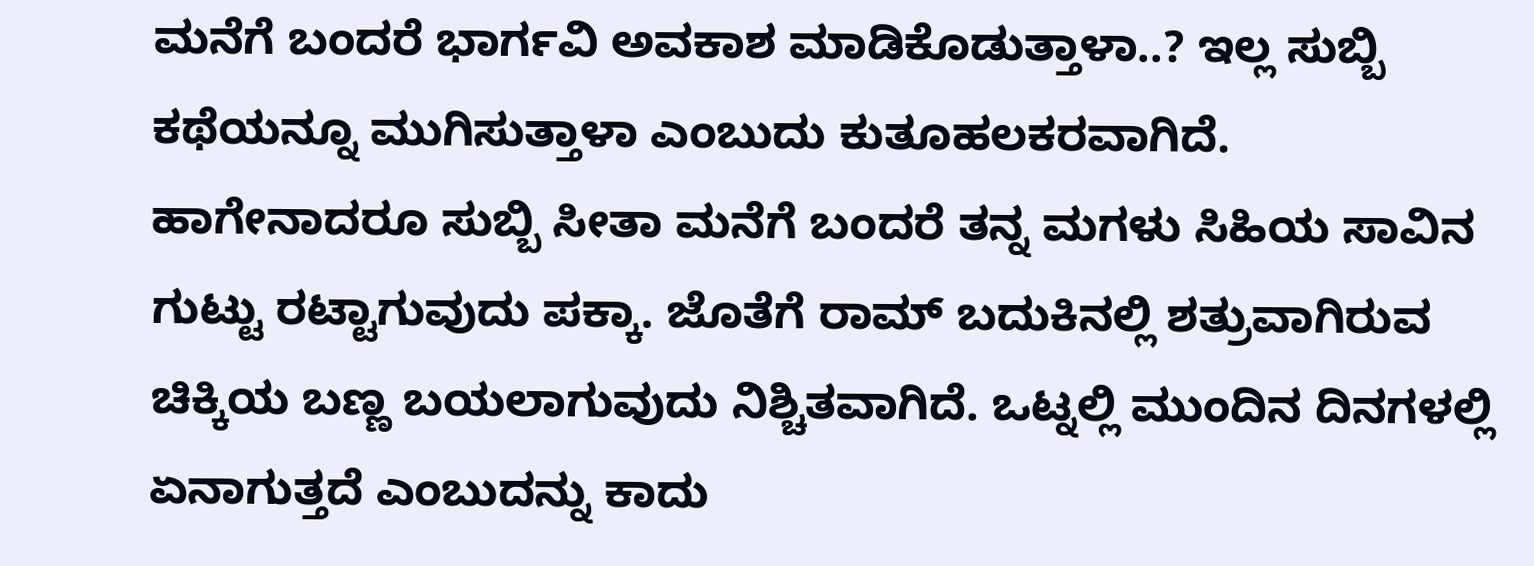ಮನೆಗೆ ಬಂದರೆ ಭಾರ್ಗವಿ ಅವಕಾಶ ಮಾಡಿಕೊಡುತ್ತಾಳಾ..? ಇಲ್ಲ ಸುಬ್ಬಿ ಕಥೆಯನ್ನೂ ಮುಗಿಸುತ್ತಾಳಾ ಎಂಬುದು ಕುತೂಹಲಕರವಾಗಿದೆ. ಹಾಗೇನಾದರೂ ಸುಬ್ಬಿ ಸೀತಾ ಮನೆಗೆ ಬಂದರೆ ತನ್ನ ಮಗಳು ಸಿಹಿಯ ಸಾವಿನ ಗುಟ್ಟು ರಟ್ಟಾಗುವುದು ಪಕ್ಕಾ. ಜೊತೆಗೆ ರಾಮ್ ಬದುಕಿನಲ್ಲಿ ಶತ್ರುವಾಗಿರುವ ಚಿಕ್ಕಿಯ ಬಣ್ಣ ಬಯಲಾಗುವುದು ನಿಶ್ಚಿತವಾಗಿದೆ. ಒಟ್ನಲ್ಲಿ ಮುಂದಿನ ದಿನಗಳಲ್ಲಿ ಏನಾಗುತ್ತದೆ ಎಂಬುದನ್ನು ಕಾದು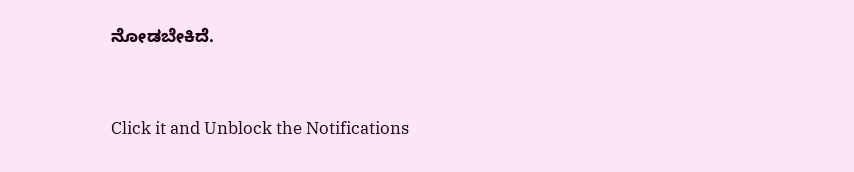ನೋಡಬೇಕಿದೆ.


Click it and Unblock the Notifications